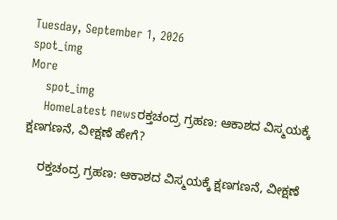Tuesday, September 1, 2026
spot_img
More
    spot_img
    HomeLatest newsರಕ್ತಚಂದ್ರ ಗ್ರಹಣ: ಆಕಾಶದ ವಿಸ್ಮಯಕ್ಕೆ ಕ್ಷಣಗಣನೆ, ವೀಕ್ಷಣೆ ಹೇಗೆ?

    ರಕ್ತಚಂದ್ರ ಗ್ರಹಣ: ಆಕಾಶದ ವಿಸ್ಮಯಕ್ಕೆ ಕ್ಷಣಗಣನೆ, ವೀಕ್ಷಣೆ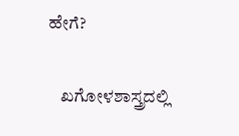ಹೇಗೆ?

    ಖಗೋಳಶಾಸ್ತ್ರದಲ್ಲಿ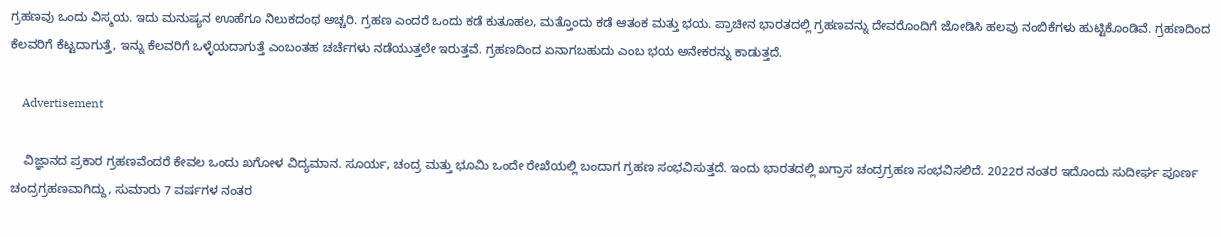ಗ್ರಹಣವು ಒಂದು ವಿಸ್ಮಯ. ಇದು ಮನುಷ್ಯನ ಊಹೆಗೂ ನಿಲುಕದಂಥ ಅಚ್ಚರಿ. ಗ್ರಹಣ ಎಂದರೆ ಒಂದು ಕಡೆ ಕುತೂಹಲ, ಮತ್ತೊಂದು ಕಡೆ ಆತಂಕ ಮತ್ತು ಭಯ. ಪ್ರಾಚೀನ ಭಾರತದಲ್ಲಿ ಗ್ರಹಣವನ್ನು ದೇವರೊಂದಿಗೆ ಜೋಡಿಸಿ ಹಲವು ನಂಬಿಕೆಗಳು ಹುಟ್ಟಿಕೊಂಡಿವೆ. ಗ್ರಹಣದಿಂದ ಕೆಲವರಿಗೆ ಕೆಟ್ಟದಾಗುತ್ತೆ, ಇನ್ನು ಕೆಲವರಿಗೆ ಒಳ್ಳೆಯದಾಗುತ್ತೆ ಎಂಬಂತಹ ಚರ್ಚೆಗಳು ನಡೆಯುತ್ತಲೇ ಇರುತ್ತವೆ. ಗ್ರಹಣದಿಂದ ಏನಾಗಬಹುದು ಎಂಬ ಭಯ ಅನೇಕರನ್ನು ಕಾಡುತ್ತದೆ.

    Advertisement

    ವಿಜ್ಞಾನದ ಪ್ರಕಾರ ಗ್ರಹಣವೆಂದರೆ ಕೇವಲ ಒಂದು ಖಗೋಳ ವಿದ್ಯಮಾನ. ಸೂರ್ಯ, ಚಂದ್ರ ಮತ್ತು ಭೂಮಿ ಒಂದೇ ರೇಖೆಯಲ್ಲಿ ಬಂದಾಗ ಗ್ರಹಣ ಸಂಭವಿಸುತ್ತದೆ. ಇಂದು ಭಾರತದಲ್ಲಿ ಖಗ್ರಾಸ ಚಂದ್ರಗ್ರಹಣ ಸಂಭವಿಸಲಿದೆ. 2022ರ ನಂತರ ಇದೊಂದು ಸುದೀರ್ಘ ಪೂರ್ಣ ಚಂದ್ರಗ್ರಹಣವಾಗಿದ್ದು, ಸುಮಾರು 7 ವರ್ಷಗಳ ನಂತರ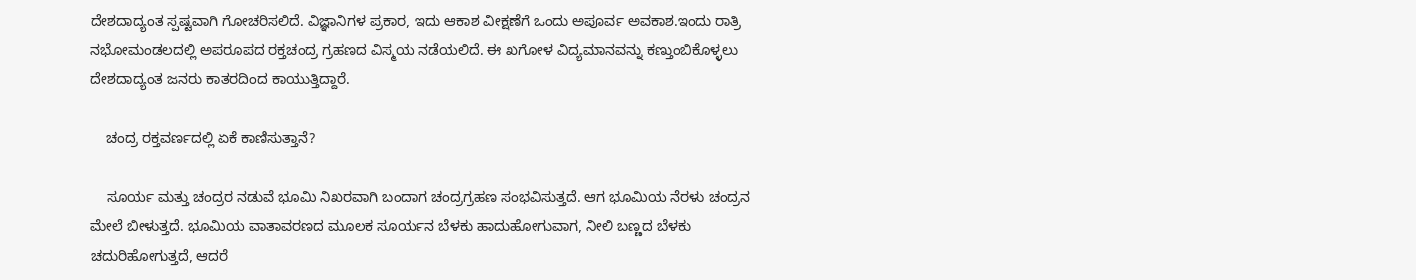ದೇಶದಾದ್ಯಂತ ಸ್ಪಷ್ಟವಾಗಿ ಗೋಚರಿಸಲಿದೆ. ವಿಜ್ಞಾನಿಗಳ ಪ್ರಕಾರ, ಇದು ಆಕಾಶ ವೀಕ್ಷಣೆಗೆ ಒಂದು ಅಪೂರ್ವ ಅವಕಾಶ.ಇಂದು ರಾತ್ರಿ ನಭೋಮಂಡಲದಲ್ಲಿ ಅಪರೂಪದ ರಕ್ತಚಂದ್ರ ಗ್ರಹಣದ ವಿಸ್ಮಯ ನಡೆಯಲಿದೆ. ಈ ಖಗೋಳ ವಿದ್ಯಮಾನವನ್ನು ಕಣ್ತುಂಬಿಕೊಳ್ಳಲು ದೇಶದಾದ್ಯಂತ ಜನರು ಕಾತರದಿಂದ ಕಾಯುತ್ತಿದ್ದಾರೆ.

    ಚಂದ್ರ ರಕ್ತವರ್ಣದಲ್ಲಿ ಏಕೆ ಕಾಣಿಸುತ್ತಾನೆ?

    ಸೂರ್ಯ ಮತ್ತು ಚಂದ್ರರ ನಡುವೆ ಭೂಮಿ ನಿಖರವಾಗಿ ಬಂದಾಗ ಚಂದ್ರಗ್ರಹಣ ಸಂಭವಿಸುತ್ತದೆ. ಆಗ ಭೂಮಿಯ ನೆರಳು ಚಂದ್ರನ ಮೇಲೆ ಬೀಳುತ್ತದೆ. ಭೂಮಿಯ ವಾತಾವರಣದ ಮೂಲಕ ಸೂರ್ಯನ ಬೆಳಕು ಹಾದುಹೋಗುವಾಗ, ನೀಲಿ ಬಣ್ಣದ ಬೆಳಕು ಚದುರಿಹೋಗುತ್ತದೆ, ಆದರೆ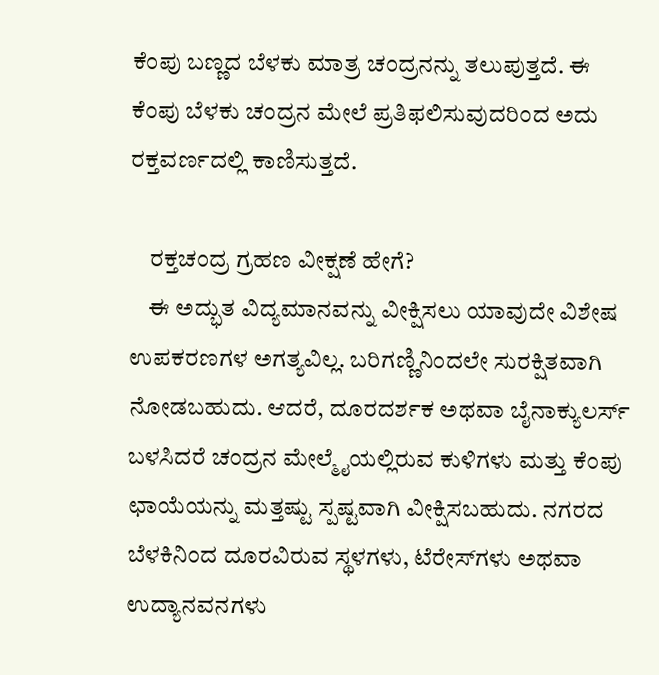ಕೆಂಪು ಬಣ್ಣದ ಬೆಳಕು ಮಾತ್ರ ಚಂದ್ರನನ್ನು ತಲುಪುತ್ತದೆ. ಈ ಕೆಂಪು ಬೆಳಕು ಚಂದ್ರನ ಮೇಲೆ ಪ್ರತಿಫಲಿಸುವುದರಿಂದ ಅದು ರಕ್ತವರ್ಣದಲ್ಲಿ ಕಾಣಿಸುತ್ತದೆ.

    ರಕ್ತಚಂದ್ರ ಗ್ರಹಣ ವೀಕ್ಷಣೆ ಹೇಗೆ?
    ಈ ಅದ್ಭುತ ವಿದ್ಯಮಾನವನ್ನು ವೀಕ್ಷಿಸಲು ಯಾವುದೇ ವಿಶೇಷ ಉಪಕರಣಗಳ ಅಗತ್ಯವಿಲ್ಲ. ಬರಿಗಣ್ಣಿನಿಂದಲೇ ಸುರಕ್ಷಿತವಾಗಿ ನೋಡಬಹುದು. ಆದರೆ, ದೂರದರ್ಶಕ ಅಥವಾ ಬೈನಾಕ್ಯುಲರ್ಸ್‌ ಬಳಸಿದರೆ ಚಂದ್ರನ ಮೇಲ್ಮೈಯಲ್ಲಿರುವ ಕುಳಿಗಳು ಮತ್ತು ಕೆಂಪು ಛಾಯೆಯನ್ನು ಮತ್ತಷ್ಟು ಸ್ಪಷ್ಟವಾಗಿ ವೀಕ್ಷಿಸಬಹುದು. ನಗರದ ಬೆಳಕಿನಿಂದ ದೂರವಿರುವ ಸ್ಥಳಗಳು, ಟೆರೇಸ್‌ಗಳು ಅಥವಾ ಉದ್ಯಾನವನಗಳು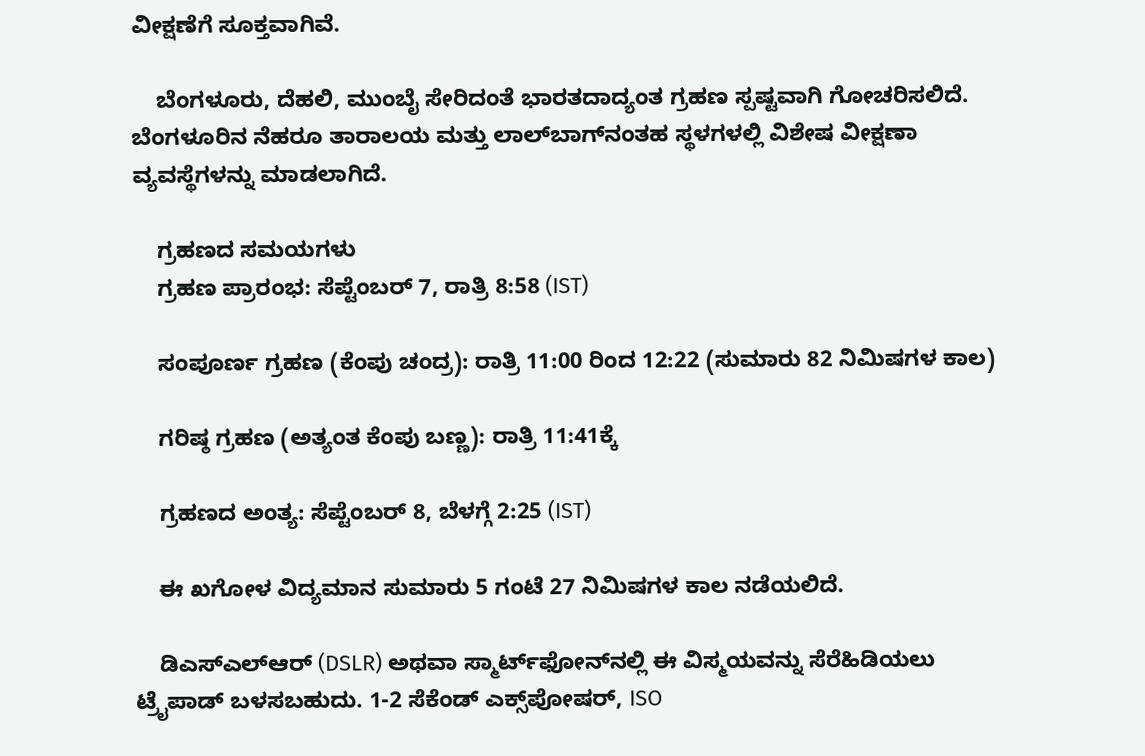ವೀಕ್ಷಣೆಗೆ ಸೂಕ್ತವಾಗಿವೆ.

    ಬೆಂಗಳೂರು, ದೆಹಲಿ, ಮುಂಬೈ ಸೇರಿದಂತೆ ಭಾರತದಾದ್ಯಂತ ಗ್ರಹಣ ಸ್ಪಷ್ಟವಾಗಿ ಗೋಚರಿಸಲಿದೆ. ಬೆಂಗಳೂರಿನ ನೆಹರೂ ತಾರಾಲಯ ಮತ್ತು ಲಾಲ್‌ಬಾಗ್‌ನಂತಹ ಸ್ಥಳಗಳಲ್ಲಿ ವಿಶೇಷ ವೀಕ್ಷಣಾ ವ್ಯವಸ್ಥೆಗಳನ್ನು ಮಾಡಲಾಗಿದೆ.

    ಗ್ರಹಣದ ಸಮಯಗಳು
    ಗ್ರಹಣ ಪ್ರಾರಂಭ: ಸೆಪ್ಟೆಂಬರ್ 7, ರಾತ್ರಿ 8:58 (IST)

    ಸಂಪೂರ್ಣ ಗ್ರಹಣ (ಕೆಂಪು ಚಂದ್ರ): ರಾತ್ರಿ 11:00 ರಿಂದ 12:22 (ಸುಮಾರು 82 ನಿಮಿಷಗಳ ಕಾಲ)

    ಗರಿಷ್ಠ ಗ್ರಹಣ (ಅತ್ಯಂತ ಕೆಂಪು ಬಣ್ಣ): ರಾತ್ರಿ 11:41ಕ್ಕೆ

    ಗ್ರಹಣದ ಅಂತ್ಯ: ಸೆಪ್ಟೆಂಬರ್ 8, ಬೆಳಗ್ಗೆ 2:25 (IST)

    ಈ ಖಗೋಳ ವಿದ್ಯಮಾನ ಸುಮಾರು 5 ಗಂಟೆ 27 ನಿಮಿಷಗಳ ಕಾಲ ನಡೆಯಲಿದೆ.

    ಡಿಎಸ್‌ಎಲ್‌ಆರ್ (DSLR) ಅಥವಾ ಸ್ಮಾರ್ಟ್‌ಫೋನ್‌ನಲ್ಲಿ ಈ ವಿಸ್ಮಯವನ್ನು ಸೆರೆಹಿಡಿಯಲು ಟ್ರೈಪಾಡ್ ಬಳಸಬಹುದು. 1-2 ಸೆಕೆಂಡ್ ಎಕ್ಸ್‌ಪೋಷರ್, ISO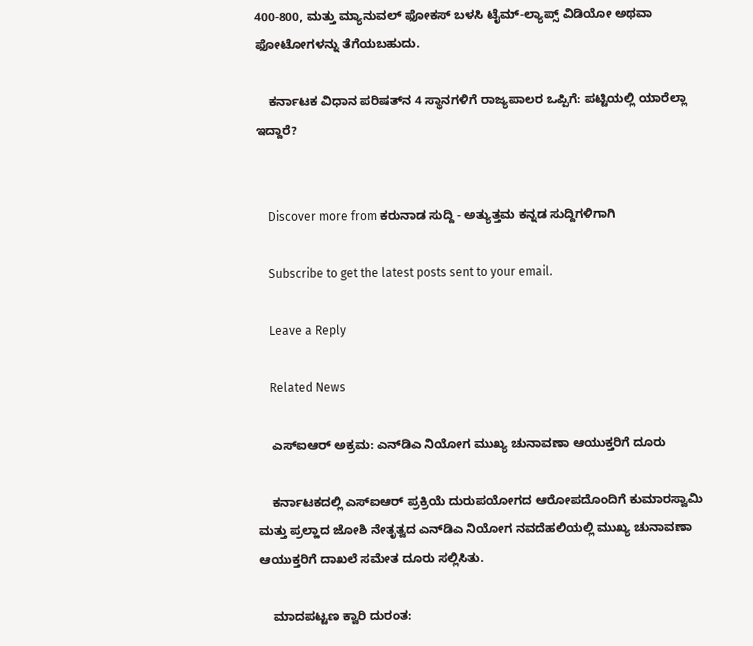400-800, ಮತ್ತು ಮ್ಯಾನುವಲ್ ಫೋಕಸ್ ಬಳಸಿ ಟೈಮ್-ಲ್ಯಾಪ್ಸ್ ವಿಡಿಯೋ ಅಥವಾ ಫೋಟೋಗಳನ್ನು ತೆಗೆಯಬಹುದು.

    ಕರ್ನಾಟಕ ವಿಧಾನ ಪರಿಷತ್‌ನ 4 ಸ್ಥಾನಗಳಿಗೆ ರಾಜ್ಯಪಾಲರ ಒಪ್ಪಿಗೆ: ಪಟ್ಟಿಯಲ್ಲಿ ಯಾರೆಲ್ಲಾ ಇದ್ದಾರೆ?


    Discover more from ಕರುನಾಡ ಸುದ್ದಿ - ಅತ್ಯುತ್ತಮ ಕನ್ನಡ ಸುದ್ದಿಗಳಿಗಾಗಿ

    Subscribe to get the latest posts sent to your email.

    Leave a Reply

    Related News

    ಎಸ್‌ಐಆರ್ ಅಕ್ರಮ: ಎನ್‌ಡಿಎ ನಿಯೋಗ ಮುಖ್ಯ ಚುನಾವಣಾ ಆಯುಕ್ತರಿಗೆ ದೂರು

    ಕರ್ನಾಟಕದಲ್ಲಿ ಎಸ್‌ಐಆರ್ ಪ್ರಕ್ರಿಯೆ ದುರುಪಯೋಗದ ಆರೋಪದೊಂದಿಗೆ ಕುಮಾರಸ್ವಾಮಿ ಮತ್ತು ಪ್ರಲ್ಹಾದ ಜೋಶಿ ನೇತೃತ್ವದ ಎನ್‌ಡಿಎ ನಿಯೋಗ ನವದೆಹಲಿಯಲ್ಲಿ ಮುಖ್ಯ ಚುನಾವಣಾ ಆಯುಕ್ತರಿಗೆ ದಾಖಲೆ ಸಮೇತ ದೂರು ಸಲ್ಲಿಸಿತು.

    ಮಾದಪಟ್ಟಣ ಕ್ವಾರಿ ದುರಂತ: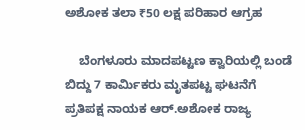ಅಶೋಕ ತಲಾ ₹50 ಲಕ್ಷ ಪರಿಹಾರ ಆಗ್ರಹ

    ಬೆಂಗಳೂರು ಮಾದಪಟ್ಟಣ ಕ್ವಾರಿಯಲ್ಲಿ ಬಂಡೆ ಬಿದ್ದು 7 ಕಾರ್ಮಿಕರು ಮೃತಪಟ್ಟ ಘಟನೆಗೆ ಪ್ರತಿಪಕ್ಷ ನಾಯಕ ಆರ್.ಅಶೋಕ ರಾಜ್ಯ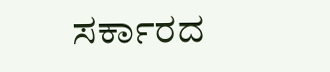ಸರ್ಕಾರದ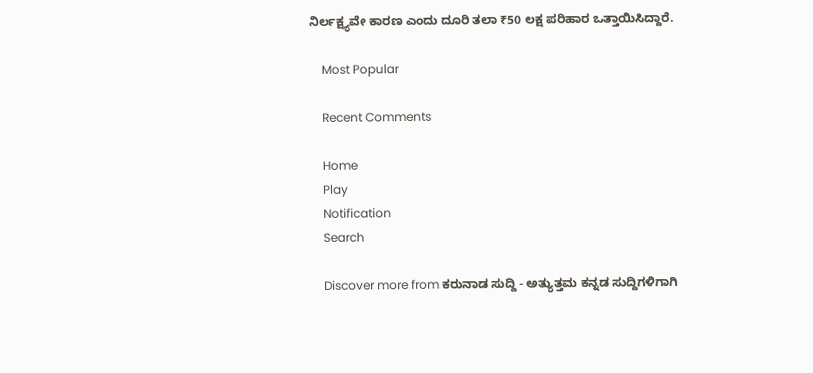ನಿರ್ಲಕ್ಷ್ಯವೇ ಕಾರಣ ಎಂದು ದೂರಿ ತಲಾ ₹50 ಲಕ್ಷ ಪರಿಹಾರ ಒತ್ತಾಯಿಸಿದ್ದಾರೆ.

    Most Popular

    Recent Comments

    Home
    Play
    Notification
    Search

    Discover more from ಕರುನಾಡ ಸುದ್ದಿ - ಅತ್ಯುತ್ತಮ ಕನ್ನಡ ಸುದ್ದಿಗಳಿಗಾಗಿ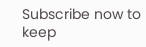Subscribe now to keep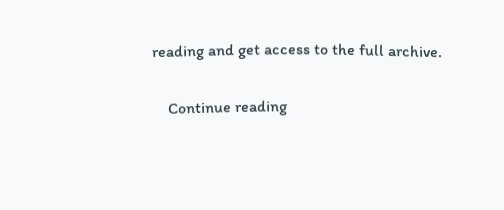reading and get access to the full archive.

    Continue reading